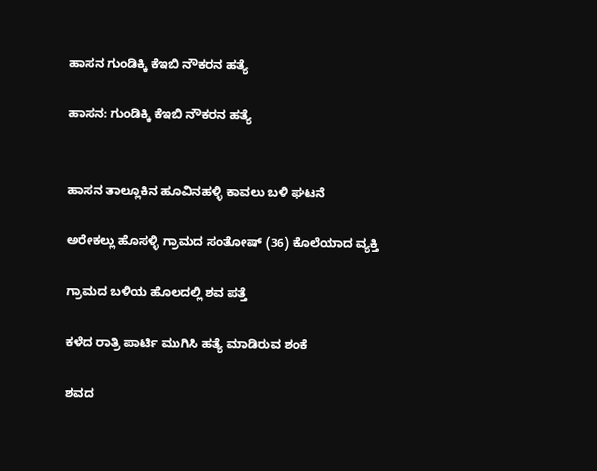ಹಾಸನ ಗುಂಡಿಕ್ಕಿ ಕೆಇಬಿ ನೌಕರನ ಹತ್ಯೆ

ಹಾಸನ: ಗುಂಡಿಕ್ಕಿ ಕೆಇಬಿ ನೌಕರನ ಹತ್ಯೆ


ಹಾಸನ ತಾಲ್ಲೂಕಿನ ಹೂವಿನಹಳ್ಳಿ ಕಾವಲು ಬಳಿ ಘಟನೆ

ಅರೇಕಲ್ಲು ಹೊಸಳ್ಳಿ ಗ್ರಾಮದ ಸಂತೋಷ್ (36) ಕೊಲೆಯಾದ ವ್ಯಕ್ತಿ

ಗ್ರಾಮದ‌ ಬಳಿಯ ಹೊಲದಲ್ಲಿ ಶವ ಪತ್ತೆ

ಕಳೆದ ರಾತ್ರಿ ಪಾರ್ಟಿ ಮುಗಿಸಿ ಹತ್ಯೆ ಮಾಡಿರುವ ಶಂಕೆ

ಶವದ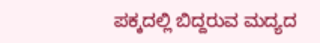ಪಕ್ಕದಲ್ಲಿ ಬಿದ್ದರುವ ಮದ್ಯದ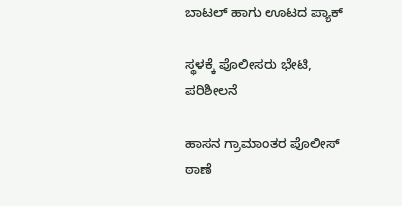ಬಾಟಲ್ ಹಾಗು ಊಟದ ಪ್ಯಾಕ್

ಸ್ಥಳಕ್ಕೆ ಪೊಲೀಸರು ಭೇಟಿ, ಪರಿಶೀಲನೆ

ಹಾಸನ ಗ್ರಾಮಾಂತರ ಪೊಲೀಸ್ ಠಾಣೆ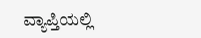ವ್ಯಾಪ್ತಿಯಲ್ಲಿ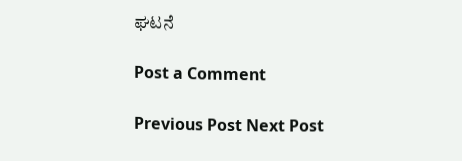ಘಟನೆ

Post a Comment

Previous Post Next Post